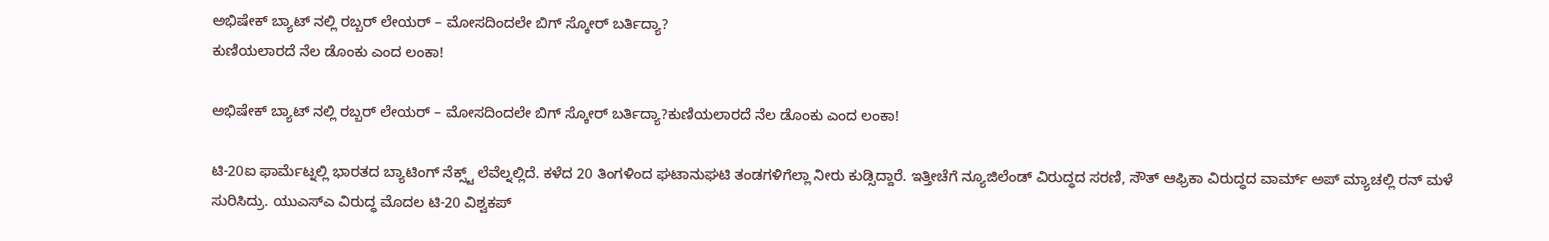ಅಭಿಷೇಕ್ ಬ್ಯಾಟ್ ನಲ್ಲಿ ರಬ್ಬರ್ ಲೇಯರ್ – ಮೋಸದಿಂದಲೇ ಬಿಗ್ ಸ್ಕೋರ್ ಬರ್ತಿದ್ಯಾ?
ಕುಣಿಯಲಾರದೆ ನೆಲ ಡೊಂಕು ಎಂದ ಲಂಕಾ!

ಅಭಿಷೇಕ್ ಬ್ಯಾಟ್ ನಲ್ಲಿ ರಬ್ಬರ್ ಲೇಯರ್ – ಮೋಸದಿಂದಲೇ ಬಿಗ್ ಸ್ಕೋರ್ ಬರ್ತಿದ್ಯಾ?ಕುಣಿಯಲಾರದೆ ನೆಲ ಡೊಂಕು ಎಂದ ಲಂಕಾ!

ಟಿ-20ಐ ಫಾರ್ಮೆಟ್ನಲ್ಲಿ ಭಾರತದ ಬ್ಯಾಟಿಂಗ್ ನೆಕ್ಸ್ಟ್ ಲೆವೆಲ್ನಲ್ಲಿದೆ. ಕಳೆದ 20 ತಿಂಗಳಿಂದ ಘಟಾನುಘಟಿ ತಂಡಗಳಿಗೆಲ್ಲಾ ನೀರು ಕುಡ್ಸಿದ್ದಾರೆ. ಇತ್ತೀಚೆಗೆ ನ್ಯೂಜಿಲೆಂಡ್ ವಿರುದ್ಧದ ಸರಣಿ, ಸೌತ್ ಆಫ್ರಿಕಾ ವಿರುದ್ಧದ ವಾರ್ಮ್ ಅಪ್ ಮ್ಯಾಚಲ್ಲಿ ರನ್ ಮಳೆ ಸುರಿಸಿದ್ರು. ಯುಎಸ್ಎ ವಿರುದ್ಧ ಮೊದಲ ಟಿ-20 ವಿಶ್ವಕಪ್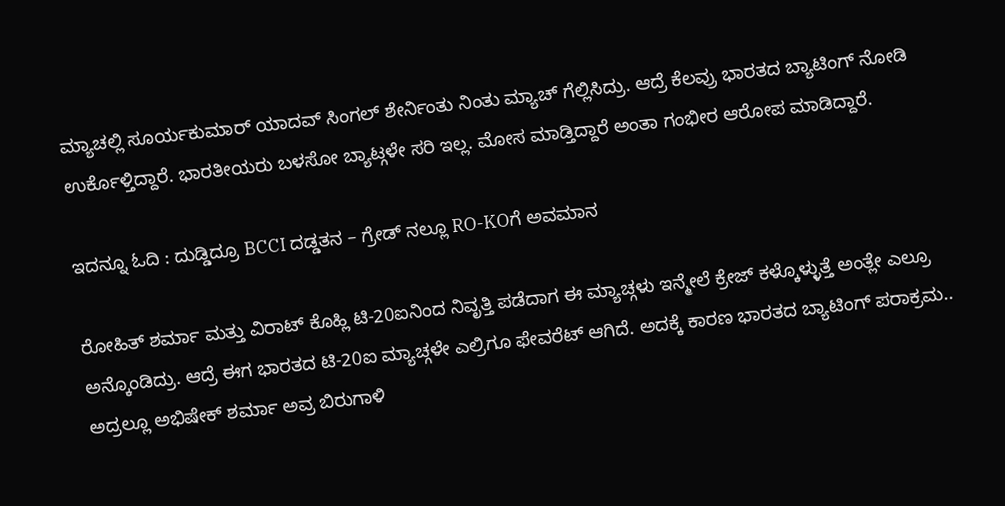ಮ್ಯಾಚಲ್ಲಿ ಸೂರ್ಯಕುಮಾರ್ ಯಾದವ್ ಸಿಂಗಲ್ ಶೇರ್ನಿಂತು ನಿಂತು ಮ್ಯಾಚ್ ಗೆಲ್ಲಿಸಿದ್ರು. ಆದ್ರೆ ಕೆಲವ್ರು ಭಾರತದ ಬ್ಯಾಟಿಂಗ್ ನೋಡಿ ಉರ್ಕೊಳ್ತಿದ್ದಾರೆ. ಭಾರತೀಯರು ಬಳಸೋ ಬ್ಯಾಟ್ಗಳೇ ಸರಿ ಇಲ್ಲ. ಮೋಸ ಮಾಡ್ತಿದ್ದಾರೆ ಅಂತಾ ಗಂಭೀರ ಆರೋಪ ಮಾಡಿದ್ದಾರೆ.

ಇದನ್ನೂ ಓದಿ : ದುಡ್ಡಿದ್ರೂ BCCI ದಡ್ಡತನ – ಗ್ರೇಡ್ ನಲ್ಲೂ RO-KOಗೆ ಅವಮಾನ

ರೋಹಿತ್ ಶರ್ಮಾ ಮತ್ತು ವಿರಾಟ್ ಕೊಹ್ಲಿ ಟಿ-20ಐನಿಂದ ನಿವೃತ್ತಿ ಪಡೆದಾಗ ಈ ಮ್ಯಾಚ್ಗಳು ಇನ್ಮೇಲೆ ಕ್ರೇಜ್ ಕಳ್ಕೊಳ್ಳುತ್ತೆ ಅಂತ್ಲೇ ಎಲ್ರೂ ಅನ್ಕೊಂಡಿದ್ರು. ಆದ್ರೆ ಈಗ ಭಾರತದ ಟಿ-20ಐ ಮ್ಯಾಚ್ಗಳೇ ಎಲ್ರಿಗೂ ಫೇವರೆಟ್ ಆಗಿದೆ. ಅದಕ್ಕೆ ಕಾರಣ ಭಾರತದ ಬ್ಯಾಟಿಂಗ್ ಪರಾಕ್ರಮ.. ಅದ್ರಲ್ಲೂ ಅಭಿಷೇಕ್ ಶರ್ಮಾ ಅವ್ರ ಬಿರುಗಾಳಿ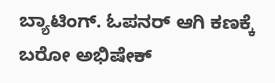ಬ್ಯಾಟಿಂಗ್. ಓಪನರ್ ಆಗಿ ಕಣಕ್ಕೆ ಬರೋ ಅಭಿಷೇಕ್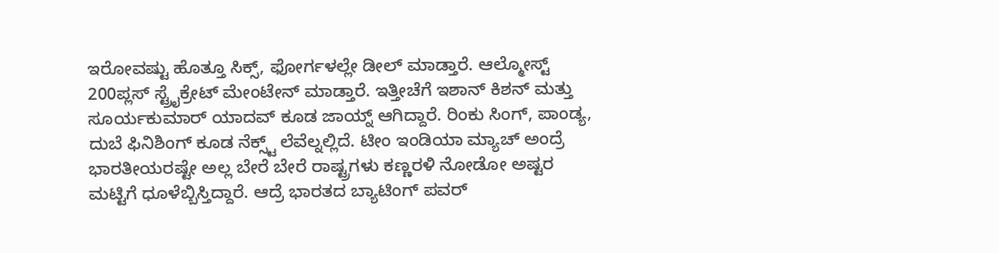ಇರೋವಷ್ಟು ಹೊತ್ತೂ ಸಿಕ್ಸ್, ಫೋರ್ಗಳಲ್ಲೇ ಡೀಲ್ ಮಾಡ್ತಾರೆ. ಆಲ್ಮೋಸ್ಟ್ 200ಪ್ಲಸ್ ಸ್ಟ್ರೈಕ್ರೇಟ್ ಮೇಂಟೇನ್ ಮಾಡ್ತಾರೆ. ಇತ್ತೀಚೆಗೆ ಇಶಾನ್ ಕಿಶನ್ ಮತ್ತು ಸೂರ್ಯಕುಮಾರ್ ಯಾದವ್ ಕೂಡ ಜಾಯ್ನ್ ಆಗಿದ್ದಾರೆ. ರಿಂಕು ಸಿಂಗ್, ಪಾಂಡ್ಯ, ದುಬೆ ಫಿನಿಶಿಂಗ್ ಕೂಡ ನೆಕ್ಸ್ಟ್ ಲೆವೆಲ್ನಲ್ಲಿದೆ. ಟೀಂ ಇಂಡಿಯಾ ಮ್ಯಾಚ್ ಅಂದ್ರೆ ಭಾರತೀಯರಷ್ಟೇ ಅಲ್ಲ ಬೇರೆ ಬೇರೆ ರಾಷ್ಟ್ರಗಳು ಕಣ್ಣರಳಿ ನೋಡೋ ಅಷ್ಟರ ಮಟ್ಟಿಗೆ ಧೂಳೆಬ್ಬಿಸ್ತಿದ್ದಾರೆ. ಆದ್ರೆ ಭಾರತದ ಬ್ಯಾಟಿಂಗ್ ಪವರ್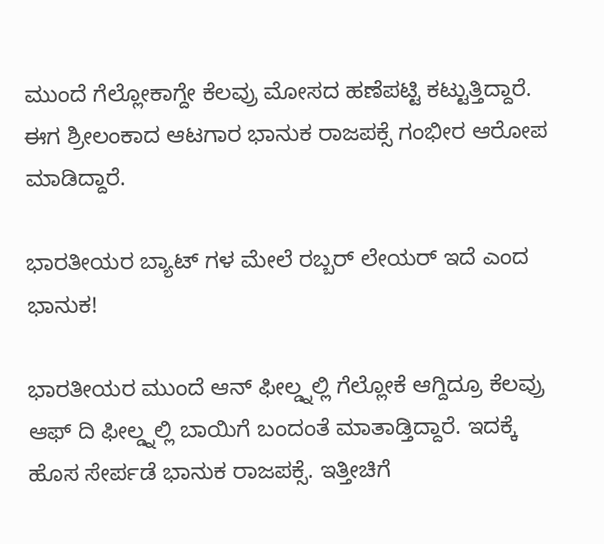ಮುಂದೆ ಗೆಲ್ಲೋಕಾಗ್ದೇ ಕೆಲವ್ರು ಮೋಸದ ಹಣೆಪಟ್ಟಿ ಕಟ್ಟುತ್ತಿದ್ದಾರೆ. ಈಗ ಶ್ರೀಲಂಕಾದ ಆಟಗಾರ ಭಾನುಕ ರಾಜಪಕ್ಸೆ ಗಂಭೀರ ಆರೋಪ ಮಾಡಿದ್ದಾರೆ.

ಭಾರತೀಯರ ಬ್ಯಾಟ್ ಗಳ ಮೇಲೆ ರಬ್ಬರ್ ಲೇಯರ್ ಇದೆ ಎಂದ ಭಾನುಕ!

ಭಾರತೀಯರ ಮುಂದೆ ಆನ್ ಫೀಲ್ಡ್ನಲ್ಲಿ ಗೆಲ್ಲೋಕೆ ಆಗ್ದಿದ್ರೂ ಕೆಲವ್ರು ಆಫ್ ದಿ ಫೀಲ್ಡ್ನಲ್ಲಿ ಬಾಯಿಗೆ ಬಂದಂತೆ ಮಾತಾಡ್ತಿದ್ದಾರೆ. ಇದಕ್ಕೆ ಹೊಸ ಸೇರ್ಪಡೆ ಭಾನುಕ ರಾಜಪಕ್ಸೆ. ಇತ್ತೀಚಿಗೆ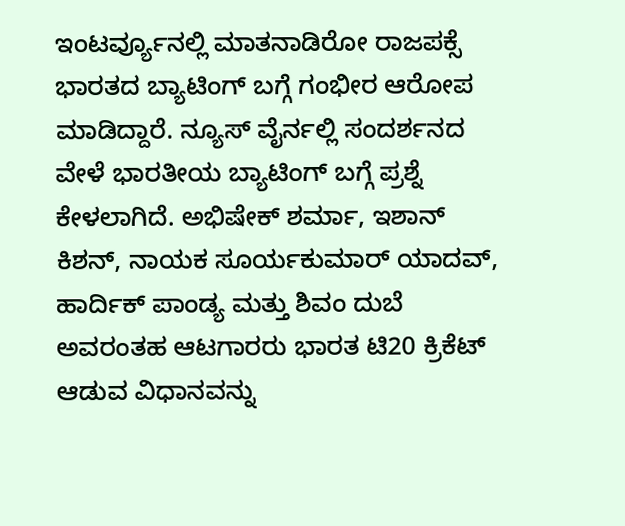ಇಂಟರ್ವ್ಯೂನಲ್ಲಿ ಮಾತನಾಡಿರೋ ರಾಜಪಕ್ಸೆ ಭಾರತದ ಬ್ಯಾಟಿಂಗ್ ಬಗ್ಗೆ ಗಂಭೀರ ಆರೋಪ ಮಾಡಿದ್ದಾರೆ. ನ್ಯೂಸ್ ವೈರ್ನಲ್ಲಿ ಸಂದರ್ಶನದ ವೇಳೆ ಭಾರತೀಯ ಬ್ಯಾಟಿಂಗ್ ಬಗ್ಗೆ ಪ್ರಶ್ನೆ ಕೇಳಲಾಗಿದೆ. ಅಭಿಷೇಕ್ ಶರ್ಮಾ, ಇಶಾನ್ ಕಿಶನ್, ನಾಯಕ ಸೂರ್ಯಕುಮಾರ್ ಯಾದವ್, ಹಾರ್ದಿಕ್ ಪಾಂಡ್ಯ ಮತ್ತು ಶಿವಂ ದುಬೆ ಅವರಂತಹ ಆಟಗಾರರು ಭಾರತ ಟಿ20 ಕ್ರಿಕೆಟ್ ಆಡುವ ವಿಧಾನವನ್ನು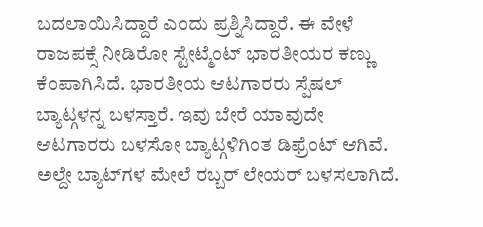ಬದಲಾಯಿಸಿದ್ದಾರೆ ಎಂದು ಪ್ರಶ್ನಿಸಿದ್ದಾರೆ. ಈ ವೇಳೆ ರಾಜಪಕ್ಸೆ ನೀಡಿರೋ ಸ್ಟೇಟ್ಮೆಂಟ್ ಭಾರತೀಯರ ಕಣ್ಣು ಕೆಂಪಾಗಿಸಿದೆ. ಭಾರತೀಯ ಆಟಗಾರರು ಸ್ಪೆಷಲ್ ಬ್ಯಾಟ್ಗಳನ್ನ ಬಳಸ್ತಾರೆ. ಇವು ಬೇರೆ ಯಾವುದೇ ಆಟಗಾರರು ಬಳಸೋ ಬ್ಯಾಟ್ಗಳಿಗಿಂತ ಡಿಫ್ರೆಂಟ್ ಆಗಿವೆ. ಅಲ್ದೇ ಬ್ಯಾಟ್‌ಗಳ ಮೇಲೆ ರಬ್ಬರ್‌ ಲೇಯರ್ ಬಳಸಲಾಗಿದೆ.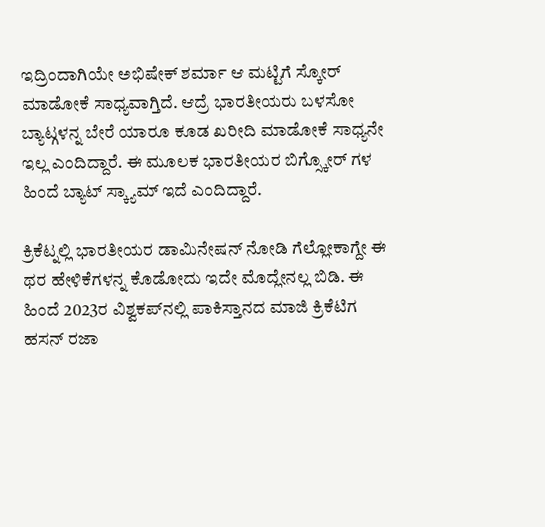ಇದ್ರಿಂದಾಗಿಯೇ ಅಭಿಷೇಕ್ ಶರ್ಮಾ ಆ ಮಟ್ಟಿಗೆ ಸ್ಕೋರ್ ಮಾಡೋಕೆ ಸಾಧ್ಯವಾಗ್ತಿದೆ. ಆದ್ರೆ ಭಾರತೀಯರು ಬಳಸೋ ಬ್ಯಾಟ್ಗಳನ್ನ ಬೇರೆ ಯಾರೂ ಕೂಡ ಖರೀದಿ ಮಾಡೋಕೆ ಸಾಧ್ಯನೇ ಇಲ್ಲ ಎಂದಿದ್ದಾರೆ. ಈ ಮೂಲಕ ಭಾರತೀಯರ ಬಿಗ್ಸ್ಕೋರ್ ಗಳ ಹಿಂದೆ ಬ್ಯಾಟ್ ಸ್ಕ್ಯಾಮ್ ಇದೆ ಎಂದಿದ್ದಾರೆ.

ಕ್ರಿಕೆಟ್ನಲ್ಲಿ ಭಾರತೀಯರ ಡಾಮಿನೇಷನ್ ನೋಡಿ ಗೆಲ್ಲೋಕಾಗ್ದೇ ಈ ಥರ ಹೇಳಿಕೆಗಳನ್ನ ಕೊಡೋದು ಇದೇ ಮೊದ್ಲೇನಲ್ಲ ಬಿಡಿ. ಈ ಹಿಂದೆ 2023ರ ವಿಶ್ವಕಪ್‌ನಲ್ಲಿ ಪಾಕಿಸ್ತಾನದ ಮಾಜಿ ಕ್ರಿಕೆಟಿಗ ಹಸನ್ ರಜಾ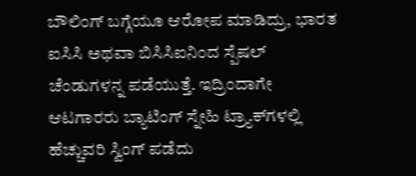ಬೌಲಿಂಗ್ ಬಗ್ಗೆಯೂ ಆರೋಪ ಮಾಡಿದ್ರು, ಭಾರತ ಐಸಿಸಿ ಅಥವಾ ಬಿಸಿಸಿಐನಿಂದ ಸ್ಪೆಷಲ್ ಚೆಂಡುಗಳನ್ನ ಪಡೆಯುತ್ತೆ. ಇದ್ರಿಂದಾಗೇ ಆಟಗಾರರು ಬ್ಯಾಟಿಂಗ್ ಸ್ನೇಹಿ ಟ್ರ್ಯಾಕ್‌ಗಳಲ್ಲಿ ಹೆಚ್ಚುವರಿ ಸ್ವಿಂಗ್ ಪಡೆದು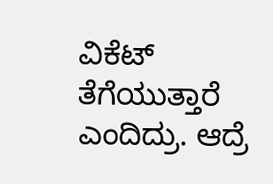ವಿಕೆಟ್ ತೆಗೆಯುತ್ತಾರೆ ಎಂದಿದ್ರು. ಆದ್ರೆ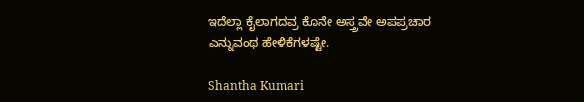ಇದೆಲ್ಲಾ ಕೈಲಾಗದವ್ರ ಕೊನೇ ಅಸ್ತ್ರವೇ ಅಪಪ್ರಚಾರ ಎನ್ನುವಂಥ ಹೇಳಿಕೆಗಳಷ್ಟೇ.

Shantha Kumari